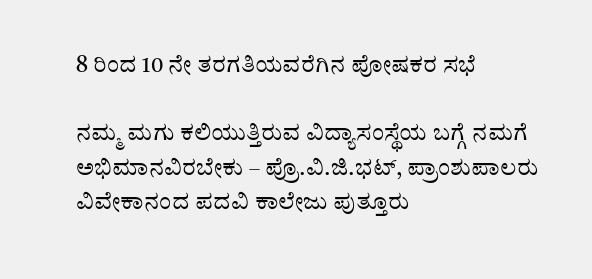8 ರಿಂದ 10 ನೇ ತರಗತಿಯವರೆಗಿನ ಪೋಷಕರ ಸಭೆ

ನಮ್ಮ ಮಗು ಕಲಿಯುತ್ತಿರುವ ವಿದ್ಯಾಸಂಸ್ಥೆಯ ಬಗ್ಗೆ ನಮಗೆ ಅಭಿಮಾನವಿರಬೇಕು – ಪ್ರೊ.ವಿ.ಜಿ.ಭಟ್, ಪ್ರಾಂಶುಪಾಲರು ವಿವೇಕಾನಂದ ಪದವಿ ಕಾಲೇಜು ಪುತ್ತೂರು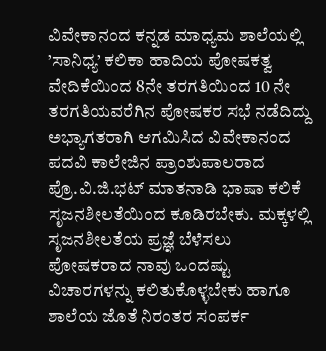ವಿವೇಕಾನಂದ ಕನ್ನಡ ಮಾಧ್ಯಮ ಶಾಲೆಯಲ್ಲಿ ’ಸಾನಿಧ್ಯ’ ಕಲಿಕಾ ಹಾದಿಯ ಪೋಷಕತ್ವ ವೇದಿಕೆಯಿಂದ 8ನೇ ತರಗತಿಯಿಂದ 10 ನೇ ತರಗತಿಯವರೆಗಿನ ಪೋಷಕರ ಸಭೆ ನಡೆದಿದ್ದು ಅಭ್ಯಾಗತರಾಗಿ ಆಗಮಿಸಿದ ವಿವೇಕಾನಂದ ಪದವಿ ಕಾಲೇಜಿನ ಪ್ರಾಂಶುಪಾಲರಾದ ಪ್ರೊ.ವಿ.ಜಿ.ಭಟ್ ಮಾತನಾಡಿ ಭಾಷಾ ಕಲಿಕೆ ಸೃಜನಶೀಲತೆಯಿಂದ ಕೂಡಿರಬೇಕು. ಮಕ್ಕಳಲ್ಲಿ ಸೃಜನಶೀಲತೆಯ ಪ್ರಜ್ಞೆ ಬೆಳೆಸಲು ಪೋಷಕರಾದ ನಾವು ಒಂದಷ್ಟು ವಿಚಾರಗಳನ್ನು ಕಲಿತುಕೊಳ್ಳಬೇಕು ಹಾಗೂ ಶಾಲೆಯ ಜೊತೆ ನಿರಂತರ ಸಂಪರ್ಕ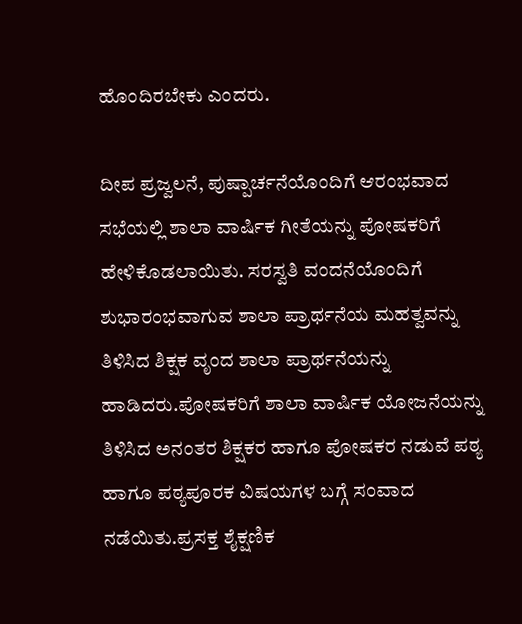ಹೊಂದಿರಬೇಕು ಎಂದರು.

ದೀಪ ಪ್ರಜ್ವಲನೆ, ಪುಷ್ಪಾರ್ಚನೆಯೊಂದಿಗೆ ಆರಂಭವಾದ ಸಭೆಯಲ್ಲಿ ಶಾಲಾ ವಾರ್ಷಿಕ ಗೀತೆಯನ್ನು ಪೋಷಕರಿಗೆ ಹೇಳಿಕೊಡಲಾಯಿತು. ಸರಸ್ವತಿ ವಂದನೆಯೊಂದಿಗೆ ಶುಭಾರಂಭವಾಗುವ ಶಾಲಾ ಪ್ರಾರ್ಥನೆಯ ಮಹತ್ವವನ್ನು ತಿಳಿಸಿದ ಶಿಕ್ಷಕ ವೃಂದ ಶಾಲಾ ಪ್ರಾರ್ಥನೆಯನ್ನು ಹಾಡಿದರು.ಪೋಷಕರಿಗೆ ಶಾಲಾ ವಾರ್ಷಿಕ ಯೋಜನೆಯನ್ನು ತಿಳಿಸಿದ ಅನಂತರ ಶಿಕ್ಷಕರ ಹಾಗೂ ಪೋಷಕರ ನಡುವೆ ಪಠ್ಯ ಹಾಗೂ ಪಠ್ಯಪೂರಕ ವಿಷಯಗಳ ಬಗ್ಗೆ ಸಂವಾದ ನಡೆಯಿತು.ಪ್ರಸಕ್ತ ಶೈಕ್ಷಣಿಕ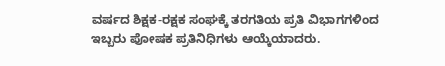ವರ್ಷದ ಶಿಕ್ಷಕ-ರಕ್ಷಕ ಸಂಘಕ್ಕೆ ತರಗತಿಯ ಪ್ರತಿ ವಿಭಾಗಗಳಿಂದ ಇಬ್ಬರು ಪೋಷಕ ಪ್ರತಿನಿಧಿಗಳು ಆಯ್ಕೆಯಾದರು.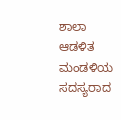ಶಾಲಾ ಆಡಳಿತ ಮಂಡಳಿಯ ಸದಸ್ಯರಾದ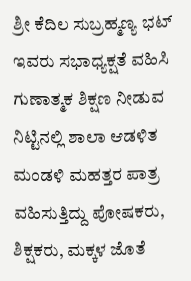ಶ್ರೀ ಕೆದಿಲ ಸುಬ್ರಹ್ಮಣ್ಯ ಭಟ್ ಇವರು ಸಭಾಧ್ಯಕ್ಷತೆ ವಹಿಸಿ ಗುಣಾತ್ಮಕ ಶಿಕ್ಷಣ ನೀಡುವ ನಿಟ್ಟಿನಲ್ಲಿ ಶಾಲಾ ಆಡಳಿತ ಮಂಡಳಿ ಮಹತ್ತರ ಪಾತ್ರ ವಹಿಸುತ್ತಿದ್ದು ಪೋಷಕರು, ಶಿಕ್ಷಕರು, ಮಕ್ಕಳ ಜೊತೆ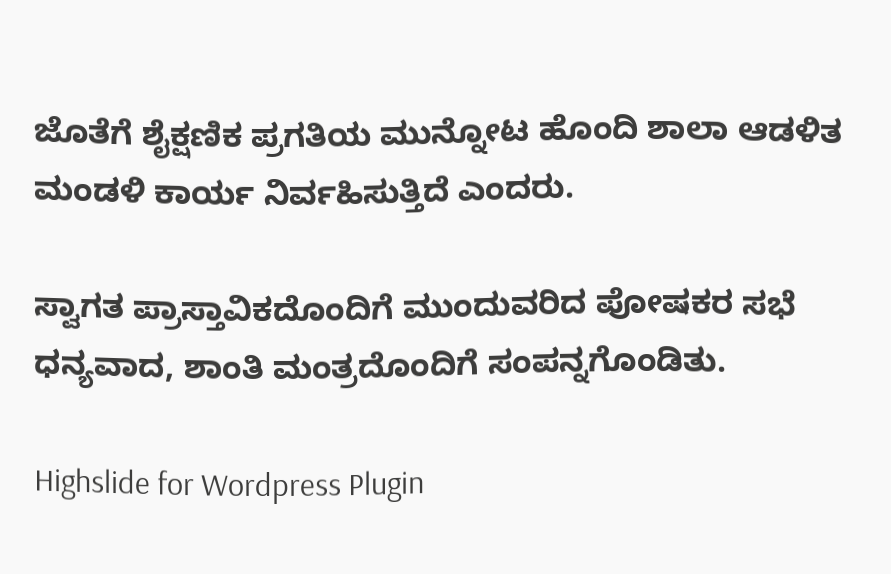ಜೊತೆಗೆ ಶೈಕ್ಷಣಿಕ ಪ್ರಗತಿಯ ಮುನ್ನೋಟ ಹೊಂದಿ ಶಾಲಾ ಆಡಳಿತ ಮಂಡಳಿ ಕಾರ್ಯ ನಿರ್ವಹಿಸುತ್ತಿದೆ ಎಂದರು.

ಸ್ವಾಗತ ಪ್ರಾಸ್ತಾವಿಕದೊಂದಿಗೆ ಮುಂದುವರಿದ ಪೋಷಕರ ಸಭೆ ಧನ್ಯವಾದ, ಶಾಂತಿ ಮಂತ್ರದೊಂದಿಗೆ ಸಂಪನ್ನಗೊಂಡಿತು.

Highslide for Wordpress Plugin